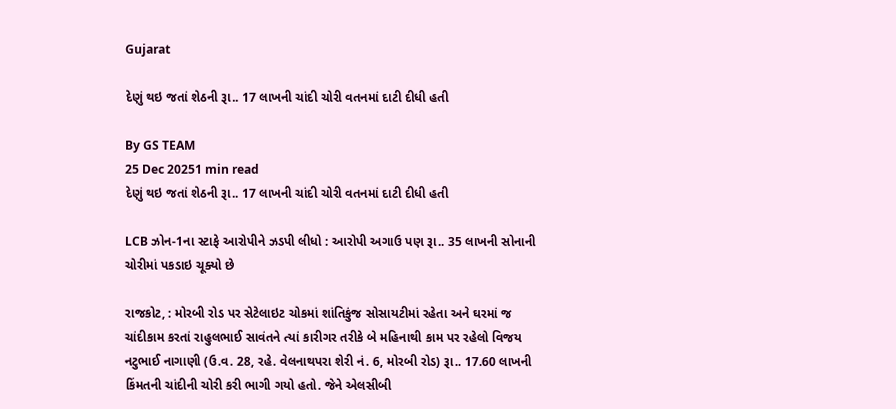Gujarat

દેણું થઇ જતાં શેઠની રૂા.. 17 લાખની ચાંદી ચોરી વતનમાં દાટી દીધી હતી

By GS TEAM
25 Dec 20251 min read
દેણું થઇ જતાં શેઠની રૂા.. 17 લાખની ચાંદી ચોરી વતનમાં દાટી દીધી હતી

LCB ઝોન-1ના સ્ટાફે આરોપીને ઝડપી લીધો : આરોપી અગાઉ પણ રૂા.. 35 લાખની સોનાની ચોરીમાં પકડાઇ ચૂક્યો છે

રાજકોટ, : મોરબી રોડ પર સેટેલાઇટ ચોકમાં શાંતિકુંજ સોસાયટીમાં રહેતા અને ઘરમાં જ ચાંદીકામ કરતાં રાહુલભાઈ સાવંતને ત્યાં કારીગર તરીકે બે મહિનાથી કામ પર રહેલો વિજય નટુભાઈ નાગાણી (ઉ.વ. 28, રહે. વેલનાથપરા શેરી નં. 6, મોરબી રોડ) રૂા.. 17.60 લાખની કિંમતની ચાંદીની ચોરી કરી ભાગી ગયો હતો. જેને એલસીબી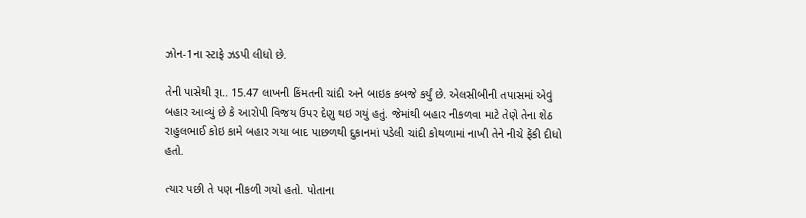ઝોન-1ના સ્ટાફે ઝડપી લીધો છે.

તેની પાસેથી રૂા.. 15.47 લાખની કિંમતની ચાંદી અને બાઇક કબજે કર્યું છે. એલસીબીની તપાસમાં એવું બહાર આવ્યું છે કે આરોપી વિજય ઉપર દેણુ થઇ ગયું હતું. જેમાંથી બહાર નીકળવા માટે તેણે તેના શેઠ રાહુલભાઈ કોઇ કામે બહાર ગયા બાદ પાછળથી દુકાનમાં પડેલી ચાંદી કોથળામાં નાખી તેને નીચે ફેંકી દીધો હતો.

ત્યાર પછી તે પણ નીકળી ગયો હતો. પોતાના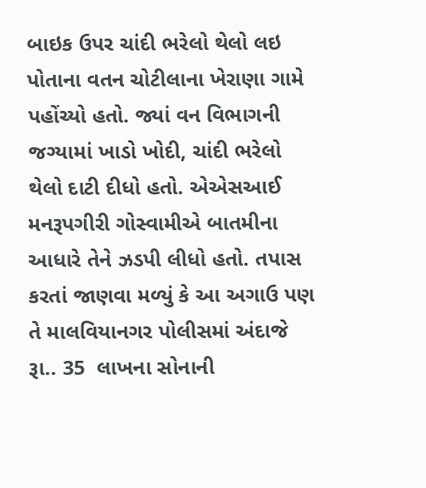બાઇક ઉપર ચાંદી ભરેલો થેલો લઇ પોતાના વતન ચોટીલાના ખેરાણા ગામે પહોંચ્યો હતો. જ્યાં વન વિભાગની જગ્યામાં ખાડો ખોદી, ચાંદી ભરેલો થેલો દાટી દીધો હતો. એએસઆઈ મનરૂપગીરી ગોસ્વામીએ બાતમીના આધારે તેને ઝડપી લીધો હતો. તપાસ કરતાં જાણવા મળ્યું કે આ અગાઉ પણ તે માલવિયાનગર પોલીસમાં અંદાજે રૂા.. 35  લાખના સોનાની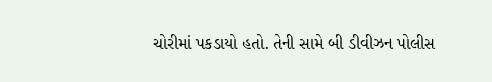ચોરીમાં પકડાયો હતો. તેની સામે બી ડીવીઝન પોલીસ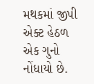મથકમાં જીપી એક્ટ હેઠળ એક ગુનો નોંધાયો છે.